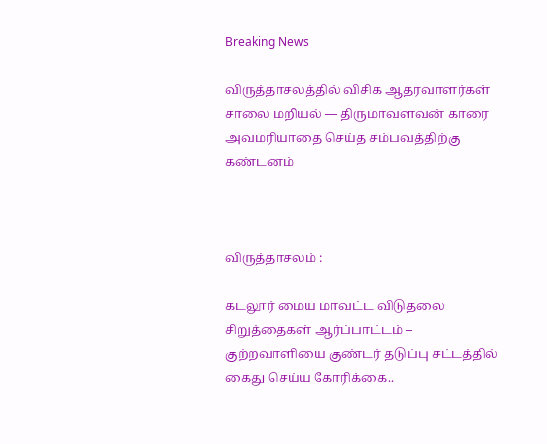Breaking News

விருத்தாசலத்தில் விசிக ஆதரவாளர்கள் சாலை மறியல் — திருமாவளவன் காரை அவமரியாதை செய்த சம்பவத்திற்கு கண்டனம்



விருத்தாசலம் :

கடலூர் மைய மாவட்ட விடுதலை சிறுத்தைகள் ஆர்ப்பாட்டம் – குற்றவாளியை குண்டர் தடுப்பு சட்டத்தில் கைது செய்ய கோரிக்கை..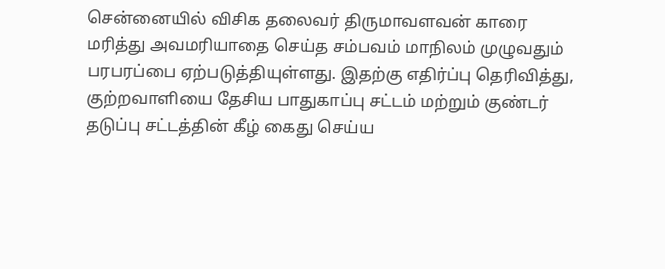சென்னையில் விசிக தலைவர் திருமாவளவன் காரை மரித்து அவமரியாதை செய்த சம்பவம் மாநிலம் முழுவதும் பரபரப்பை ஏற்படுத்தியுள்ளது. இதற்கு எதிர்ப்பு தெரிவித்து, குற்றவாளியை தேசிய பாதுகாப்பு சட்டம் மற்றும் குண்டர் தடுப்பு சட்டத்தின் கீழ் கைது செய்ய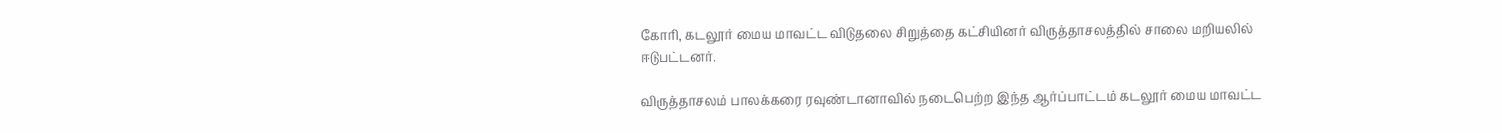கோரி, கடலூர் மைய மாவட்ட விடுதலை சிறுத்தை கட்சியினர் விருத்தாசலத்தில் சாலை மறியலில் ஈடுபட்டனர்.

விருத்தாசலம் பாலக்கரை ரவுண்டானாவில் நடைபெற்ற இந்த ஆர்ப்பாட்டம் கடலூர் மைய மாவட்ட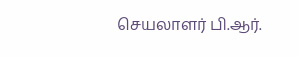செயலாளர் பி.ஆர்.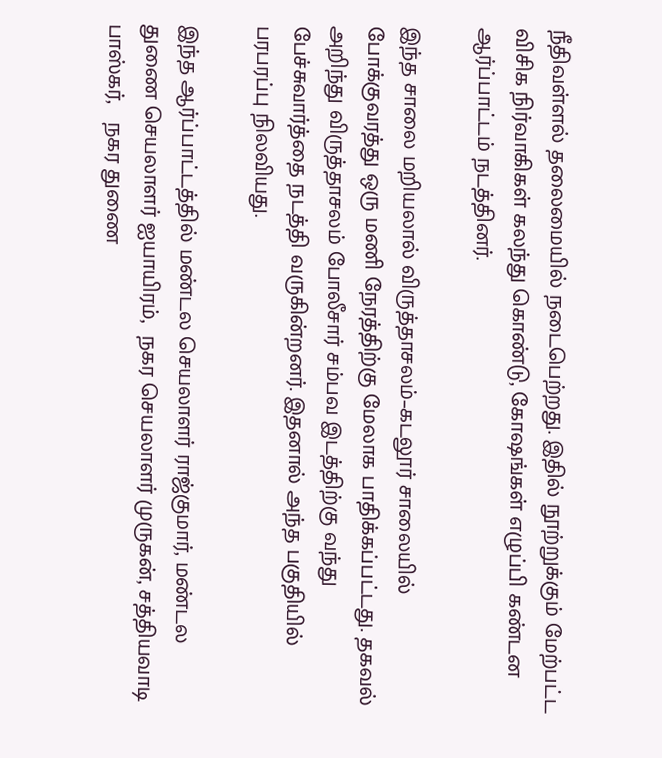நீதிவள்ளல் தலைமையில் நடைபெற்றது. இதில் நூற்றுக்கும் மேற்பட்ட விசிக நிர்வாகிகள் கலந்து கொண்டு, கோஷங்கள் எழுப்பி கண்டன ஆர்ப்பாட்டம் நடத்தினர்.

இந்த சாலை மறியலால் விருத்தாசலம்–கடலூர் சாலையில் போக்குவரத்து ஒரு மணி நேரத்திற்கு மேலாக பாதிக்கப்பட்டது. தகவல் அறிந்து விருத்தாசலம் போலீசார் சம்பவ இடத்திற்கு வந்து பேச்சுவார்த்தை நடத்தி வருகின்றனர். இதனால் அந்த பகுதியில் பரபரப்பு நிலவியது.

இந்த ஆர்ப்பாட்டத்தில் மண்டல செயலாளர் ராஜ்குமார், மண்டல துணை செயலாளர் ஐயாயிரம்,  நகர செயலாளர் முருகன், சத்தியவாடி பாஸ்கர்,   நகர துணை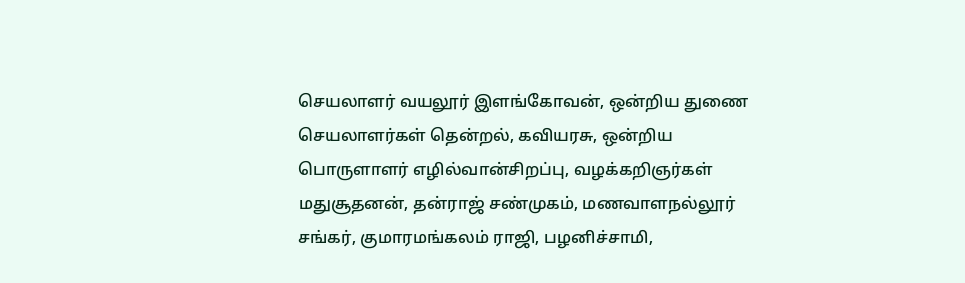செயலாளர் வயலூர் இளங்கோவன், ஒன்றிய துணை செயலாளர்கள் தென்றல், கவியரசு, ஒன்றிய பொருளாளர் எழில்வான்சிறப்பு, வழக்கறிஞர்கள் மதுசூதனன், தன்ராஜ் சண்முகம், மணவாளநல்லூர் சங்கர், குமாரமங்கலம் ராஜி, பழனிச்சாமி,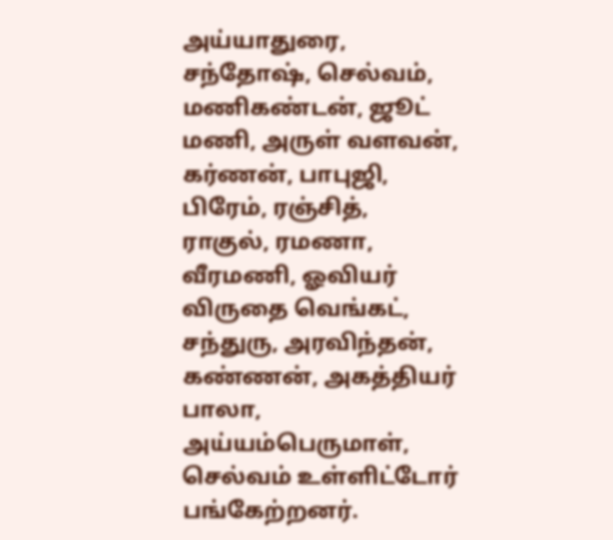அய்யாதுரை, சந்தோஷ், செல்வம், மணிகண்டன், ஜூட் மணி, அருள் வளவன், கர்ணன், பாபுஜி, பிரேம், ரஞ்சித், ராகுல், ரமணா, வீரமணி, ஓவியர் விருதை வெங்கட், சந்துரு, அரவிந்தன், கண்ணன், அகத்தியர் பாலா, அய்யம்பெருமாள், செல்வம் உள்ளிட்டோர் பங்கேற்றனர்.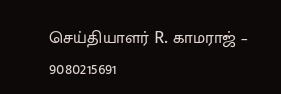செய்தியாளர் R. காமராஜ் – 9080215691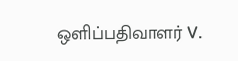ஒளிப்பதிவாளர் V.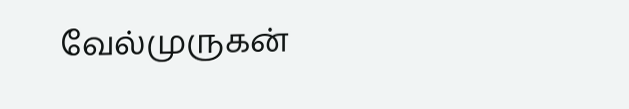வேல்முருகன்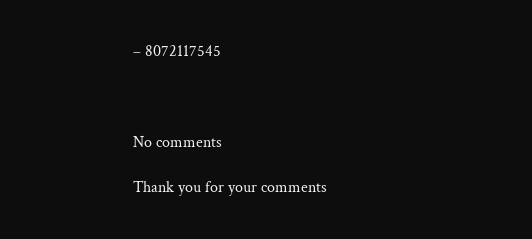– 8072117545



No comments

Thank you for your comments